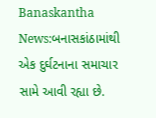Banaskantha News:બનાસકાંઠામાંથી એક દુર્ઘટનાના સમાચાર સામે આવી રહ્યા છે.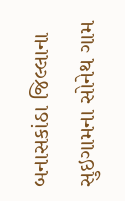બનાસકાંઠા જિલ્લાના સુઇગામના સોનેથ ગામ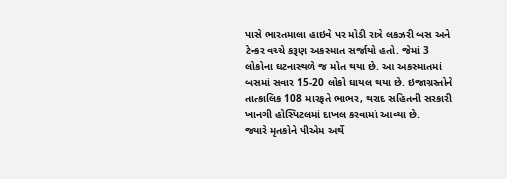પાસે ભારતમાલા હાઇવે પર મોડી રાત્રે લકઝરી બસ અને ટેન્કર વચ્ચે કરૂણ અકસ્માત સર્જાયો હતો. જેમાં 3 લોકોના ઘટનાસ્થળે જ મોત થયા છે. આ અકસ્માતમાં બસમાં સવાર 15-20 લોકો ઘાયલ થયા છે. ઇજાગ્રસ્તોને તાત્કાલિક 108 મારફતે ભાભર, થરાદ સહિતની સરકારી ખાનગી હોસ્પિટલમાં દાખલ કરવામાં આવ્યા છે.
જ્યારે મૃતકોને પીએમ અર્થે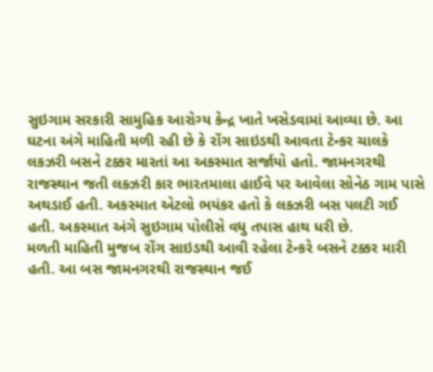સુઇગામ સરકારી સામુહિક આરોગ્ય કેન્દ્ર ખાતે ખસેડવામાં આવ્યા છે. આ ઘટના અંગે માહિતી મળી રહી છે કે રોંગ સાઇડથી આવતા ટેન્કર ચાલકે લકઝરી બસને ટક્કર મારતાં આ અકસ્માત સર્જાયો હતો. જામનગરથી રાજસ્થાન જતી લક્ઝરી કાર ભારતમાલા હાઈવે પર આવેલા સોનેઠ ગામ પાસે અથડાઈ હતી. અકસ્માત એટલો ભયંકર હતો કે લક્ઝરી બસ પલટી ગઈ હતી. અકસ્માત અંગે સુઇગામ પોલીસે વધુ તપાસ હાથ ધરી છે.
મળતી માહિતી મુજબ રોંગ સાઇડથી આવી રહેલા ટેન્કરે બસને ટક્કર મારી હતી. આ બસ જામનગરથી રાજસ્થાન જઈ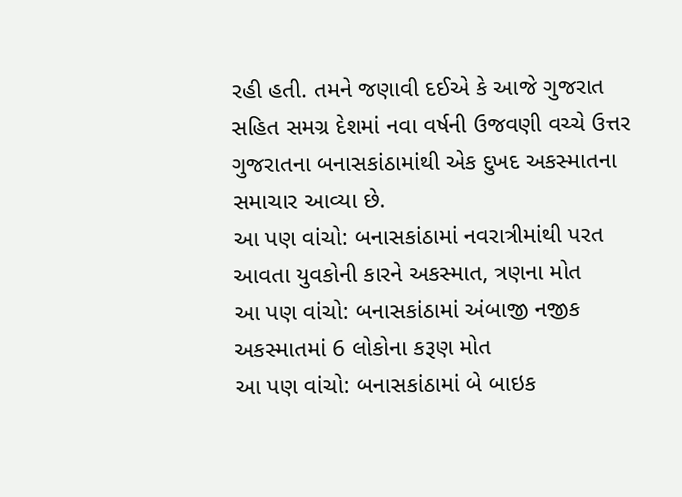રહી હતી. તમને જણાવી દઈએ કે આજે ગુજરાત સહિત સમગ્ર દેશમાં નવા વર્ષની ઉજવણી વચ્ચે ઉત્તર ગુજરાતના બનાસકાંઠામાંથી એક દુખદ અકસ્માતના સમાચાર આવ્યા છે.
આ પણ વાંચો: બનાસકાંઠામાં નવરાત્રીમાંથી પરત આવતા યુવકોની કારને અકસ્માત, ત્રણના મોત
આ પણ વાંચો: બનાસકાંઠામાં અંબાજી નજીક અકસ્માતમાં 6 લોકોના કરૂણ મોત
આ પણ વાંચો: બનાસકાંઠામાં બે બાઇક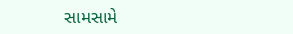સામસામે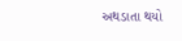અથડાતા થયો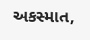અકસ્માત,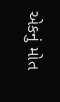એકનું મોત